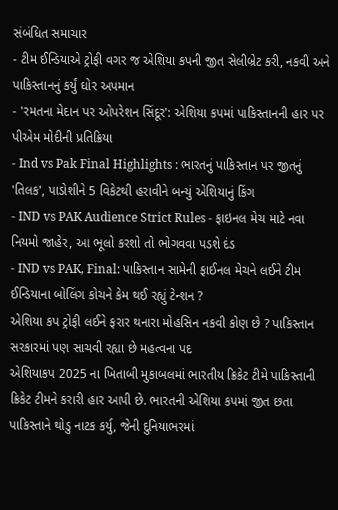સંબંધિત સમાચાર
- ટીમ ઈન્ડિયાએ ટ્રોફી વગર જ એશિયા કપની જીત સેલીબ્રેટ કરી, નકવી અને પાકિસ્તાનનું કર્યું ઘોર અપમાન
- 'રમતના મેદાન પર ઓપરેશન સિંદૂર': એશિયા કપમાં પાકિસ્તાનની હાર પર પીએમ મોદીની પ્રતિક્રિયા
- Ind vs Pak Final Highlights : ભારતનું પાકિસ્તાન પર જીતનું 'તિલક', પાડોશીને 5 વિકેટથી હરાવીને બન્યું એશિયાનું કિંગ
- IND vs PAK Audience Strict Rules - ફાઇનલ મેચ માટે નવા નિયમો જાહેર, આ ભૂલો કરશો તો ભોગવવા પડશે દંડ
- IND vs PAK, Final: પાકિસ્તાન સામેની ફાઈનલ મેચને લઈને ટીમ ઈન્ડિયાના બોલિંગ કોચને કેમ થઈ રહ્યું ટેન્શન ?
એશિયા કપ ટ્રોફી લઈને ફરાર થનારા મોહસિન નકવી કોણ છે ? પાકિસ્તાન સરકારમાં પણ સાચવી રહ્યા છે મહત્વના પદ
એશિયાકપ 2025 ના ખિતાબી મુકાબલમાં ભારતીય ક્રિકેટ ટીમે પાકિસ્તાની ક્રિકેટ ટીમને કરારી હાર આપી છે. ભારતની એશિયા કપમાં જીત છતા પાકિસ્તાને થોડુ નાટક કર્યુ, જેની દુનિયાભરમાં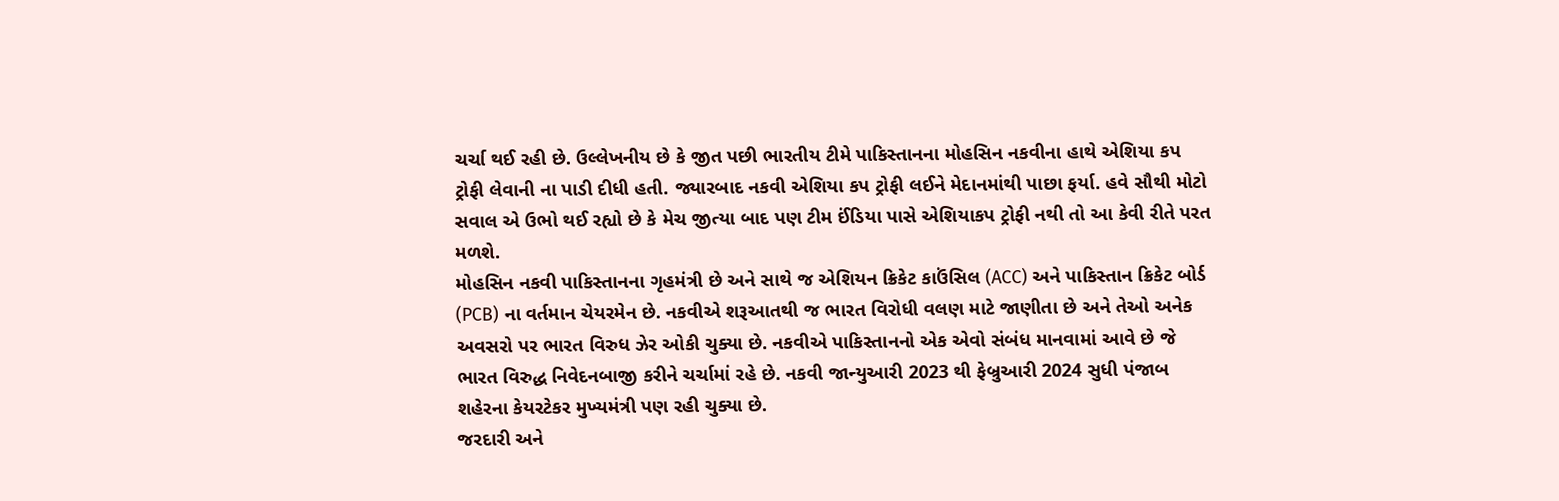ચર્ચા થઈ રહી છે. ઉલ્લેખનીય છે કે જીત પછી ભારતીય ટીમે પાકિસ્તાનના મોહસિન નકવીના હાથે એશિયા કપ ટ્રોફી લેવાની ના પાડી દીધી હતી. જ્યારબાદ નકવી એશિયા કપ ટ્રોફી લઈને મેદાનમાંથી પાછા ફર્યા. હવે સૌથી મોટો સવાલ એ ઉભો થઈ રહ્યો છે કે મેચ જીત્યા બાદ પણ ટીમ ઈંડિયા પાસે એશિયાકપ ટ્રોફી નથી તો આ કેવી રીતે પરત મળશે.
મોહસિન નકવી પાકિસ્તાનના ગૃહમંત્રી છે અને સાથે જ એશિયન ક્રિકેટ કાઉંસિલ (ACC) અને પાકિસ્તાન ક્રિકેટ બોર્ડ (PCB) ના વર્તમાન ચેયરમેન છે. નકવીએ શરૂઆતથી જ ભારત વિરોધી વલણ માટે જાણીતા છે અને તેઓ અનેક અવસરો પર ભારત વિરુધ ઝેર ઓકી ચુક્યા છે. નકવીએ પાકિસ્તાનનો એક એવો સંબંધ માનવામાં આવે છે જે ભારત વિરુદ્ધ નિવેદનબાજી કરીને ચર્ચામાં રહે છે. નકવી જાન્યુઆરી 2023 થી ફેબ્રુઆરી 2024 સુધી પંજાબ શહેરના કેયરટેકર મુખ્યમંત્રી પણ રહી ચુક્યા છે.
જરદારી અને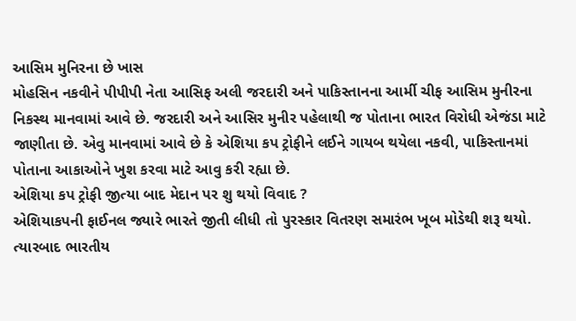આસિમ મુનિરના છે ખાસ
મોહસિન નકવીને પીપીપી નેતા આસિફ અલી જરદારી અને પાકિસ્તાનના આર્મી ચીફ આસિમ મુનીરના નિકસ્થ માનવામાં આવે છે. જરદારી અને આસિર મુનીર પહેલાથી જ પોતાના ભારત વિરોધી એજંડા માટે જાણીતા છે. એવુ માનવામાં આવે છે કે એશિયા કપ ટ્રોફીને લઈને ગાયબ થયેલા નકવી, પાકિસ્તાનમાં પોતાના આકાઓને ખુશ કરવા માટે આવુ કરી રહ્યા છે.
એશિયા કપ ટ્રોફી જીત્યા બાદ મેદાન પર શુ થયો વિવાદ ?
એશિયાકપની ફાઈનલ જ્યારે ભારતે જીતી લીધી તો પુરસ્કાર વિતરણ સમારંભ ખૂબ મોડેથી શરૂ થયો. ત્યારબાદ ભારતીય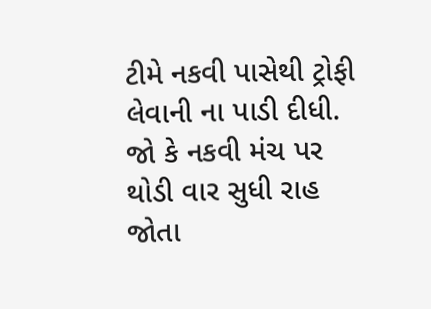ટીમે નકવી પાસેથી ટ્રોફી લેવાની ના પાડી દીધી. જો કે નકવી મંચ પર થોડી વાર સુધી રાહ જોતા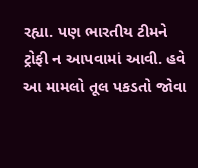રહ્યા. પણ ભારતીય ટીમને ટ્રોફી ન આપવામાં આવી. હવે આ મામલો તૂલ પકડતો જોવા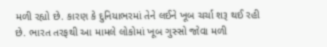મળી રહ્યો છે. કારણ કે દુનિયાભરમાં તેને લઈને ખૂબ ચર્ચા શરૂ થઈ રહી છે. ભારત તરફથી આ મામલે લોકોમાં ખૂબ ગુસ્સો જોવા મળી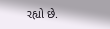રહ્યો છે.